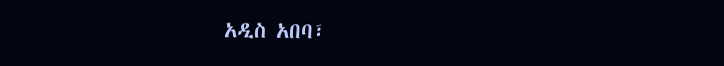አዲስ አበባ፣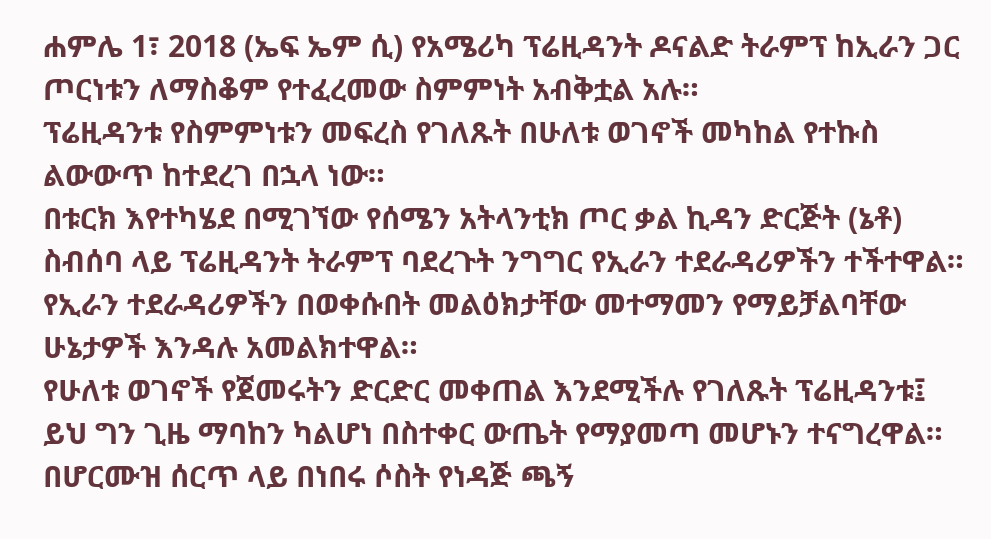ሐምሌ 1፣ 2018 (ኤፍ ኤም ሲ) የአሜሪካ ፕሬዚዳንት ዶናልድ ትራምፕ ከኢራን ጋር ጦርነቱን ለማስቆም የተፈረመው ስምምነት አብቅቷል አሉ።
ፕሬዚዳንቱ የስምምነቱን መፍረስ የገለጹት በሁለቱ ወገኖች መካከል የተኩስ ልውውጥ ከተደረገ በኋላ ነው።
በቱርክ እየተካሄደ በሚገኘው የሰሜን አትላንቲክ ጦር ቃል ኪዳን ድርጅት (ኔቶ) ስብሰባ ላይ ፕሬዚዳንት ትራምፕ ባደረጉት ንግግር የኢራን ተደራዳሪዎችን ተችተዋል።
የኢራን ተደራዳሪዎችን በወቀሱበት መልዕክታቸው መተማመን የማይቻልባቸው ሁኔታዎች እንዳሉ አመልክተዋል።
የሁለቱ ወገኖች የጀመሩትን ድርድር መቀጠል እንደሚችሉ የገለጹት ፕሬዚዳንቱ፤ ይህ ግን ጊዜ ማባከን ካልሆነ በስተቀር ውጤት የማያመጣ መሆኑን ተናግረዋል።
በሆርሙዝ ሰርጥ ላይ በነበሩ ሶስት የነዳጅ ጫኝ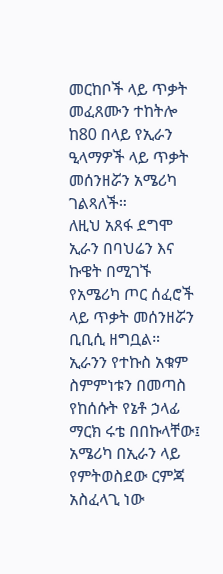መርከቦች ላይ ጥቃት መፈጸሙን ተከትሎ ከ80 በላይ የኢራን ዒላማዎች ላይ ጥቃት መሰንዘሯን አሜሪካ ገልጻለች።
ለዚህ አጸፋ ደግሞ ኢራን በባህሬን እና ኩዌት በሚገኙ የአሜሪካ ጦር ሰፈሮች ላይ ጥቃት መሰንዘሯን ቢቢሲ ዘግቧል።
ኢራንን የተኩስ አቁም ስምምነቱን በመጣስ የከሰሱት የኔቶ ኃላፊ ማርክ ሩቴ በበኩላቸው፤ አሜሪካ በኢራን ላይ የምትወስደው ርምጃ አስፈላጊ ነው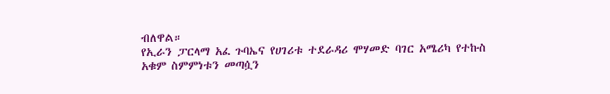ብለዋል።
የኢራን ፓርላማ አፈ ጉባኤና የሀገሪቱ ተደራዳሪ ሞሃመድ ባገር አሜሪካ የተኩስ አቁም ስምምነቱን መጣሷን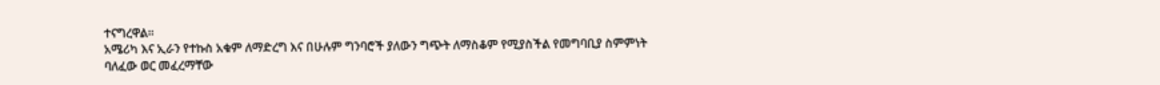ተናግረዋል።
አሜሪካ እና ኢራን የተኩስ አቁም ለማድረግ እና በሁሉም ግንባሮች ያለውን ግጭት ለማስቆም የሚያስችል የመግባቢያ ስምምነት ባለፈው ወር መፈረማቸው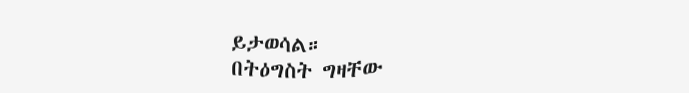ይታወሳል።
በትዕግስት ግዛቸው